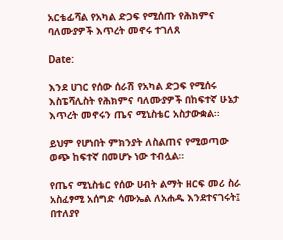አርቴፊሻል የአካል ድጋፍ የሚሰጡ የሕክምና ባለሙያዎች እጥረት መኖሩ ተገለጸ

Date:

እንደ ሀገር የሰው ሰራሽ የአካል ድጋፍ የሚሰሩ እስፔሻሊስት የሕክምና ባለሙያዎች በከፍተኛ ሁኔታ እጥረት መኖሩን ጤና ሚኒስቴር አስታውቋል፡፡

ይህም የሆነበት ምክንያት ለስልጠና የሚወጣው ወጭ ከፍተኛ በመሆኑ ነው ተብሏል።

የጤና ሚኒስቴር የሰው ሀብት ልማት ዘርፍ መሪ ስራ አስፈፃሚ አሰግድ ሳሙኤል ለአሐዱ እንደተናገሩት፤ በተለያየ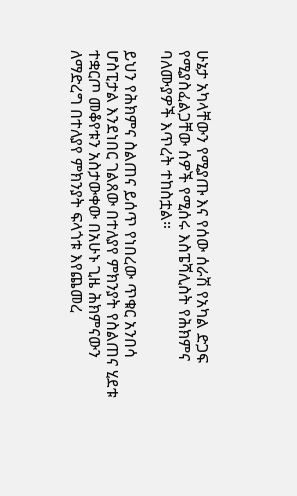ሁኔታ አካላቸውን የሚያጡ እና የሰው ሰራሽ የአካል ድጋፍ የሚያስፈልጋቸው ሰዎች የሚሰሩ እስፔሻሊስት የሕክምና ባለሙያዎች እጥረት ተከስቷል።

ይህን የሕክምና ስልጠና ይሰጥ የነበረው ጥቁር አንበሳ ሆስፒታል እንደነበር ገልጸው በተለያየ ምክንያት የስልጠና ሂደቱ ተቋርጦ መቆየቱን አስታውቀው በአሁኑ ጊዜ ሕክምናውን ለማድረግ በተለያየ ምክንያት ፍላጎቱ እየጨመረ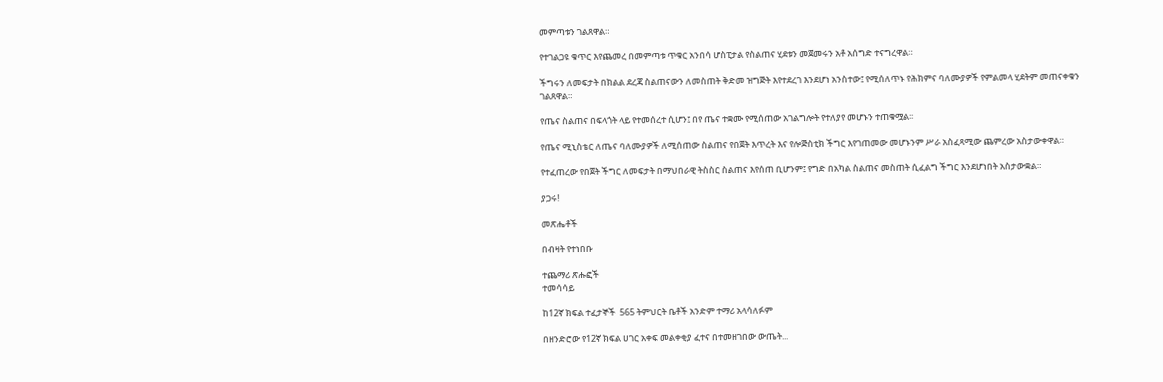መምጣቱን ገልጸዋል።

የተገልጋዩ ቁጥር እየጨመረ በመምጣቱ ጥቁር አንበሳ ሆስፒታል የስልጠና ሂደቱን መጀመሩን አቶ አሰግድ ተናግረዋል።

ችግሩን ለመፍታት በክልል ደረጃ ስልጠናውን ለመስጠት ቅድመ ዝግጅት እየተደረገ እንደሆነ አንስተው፤ የሚሰለጥኑ የሕክምና ባለሙያዎች የምልመላ ሂደትም መጠናቀቁን ገልጸዋል።

የጤና ስልጠና በፍላጎት ላይ የተመሰረተ ሲሆን፤ በየ ጤና ተቋሙ የሚሰጠው አገልግሎት የተለያየ መሆኑን ተጠቁሟል፡፡

የጤና ሚኒስቴር ለጤና ባለሙያዎች ለሚሰጠው ስልጠና የበጀት እጥረት እና የሎጅስቲክ ችግር እየገጠመው መሆኑንም ሥራ አስፈጻሚው ጨምረው አስታውቀዋል።

የተፈጠረው የበጀት ችግር ለመፍታት በማህበራዊ ትስስር ስልጠና እየሰጠ ቢሆንም፤ የግድ በአካል ስልጠና መስጠት ሲፈልግ ችግር እንደሆነበት አስታውቋል።

ያጋሩ!

መጽሔቶች

በብዛት የተነበቡ

ተጨማሪ ጽሑፎች
ተመሳሳይ

ከ12ኛ ክፍል ተፈታኞች  565 ትምህርት ቤቶች አንድም ተማሪ አላሳለፉም

በዘንድሮው የ12ኛ ክፍል ሀገር አቀፍ መልቀቂያ ፈተና በተመዘገበው ውጤት...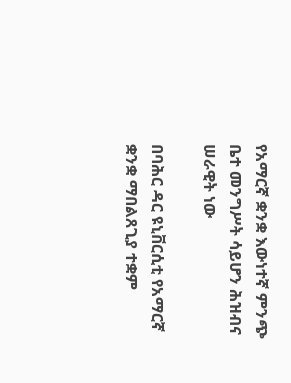የአማርኛ ቋንቋ እውነተኛ ምንጭ ቤተ መንግሥት ሳይሆን ሕዝብና ሠራዊት ነው

በባሕር ዳር ዩኒቨርሲቲ የአማርኛ ቋንቋ ማበልጸጊያ ተቋም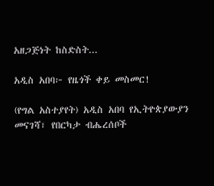አዘጋጅነት ከስድስት...

አዲስ አበባ፦ የዜጎች ቀይ መስመር!

(የግል አስተያየት) አዲስ አበባ የኢትዮጵያውያን መናገሻ፣ የበርካታ ብሔረሰቦች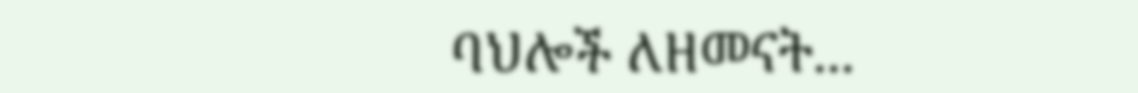ባህሎች ለዘመናት...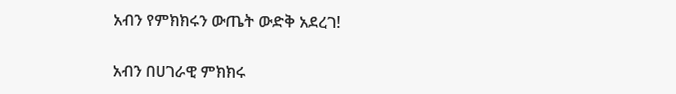አብን የምክክሩን ውጤት ውድቅ አደረገ!

አብን በሀገራዊ ምክክሩ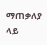ማጠቃለያ ላይ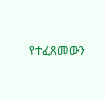የተፈጸመውን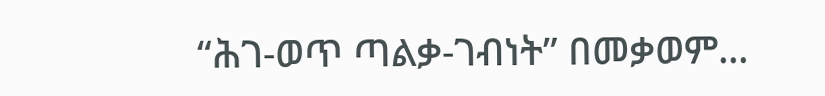“ሕገ-ወጥ ጣልቃ-ገብነት” በመቃወም...